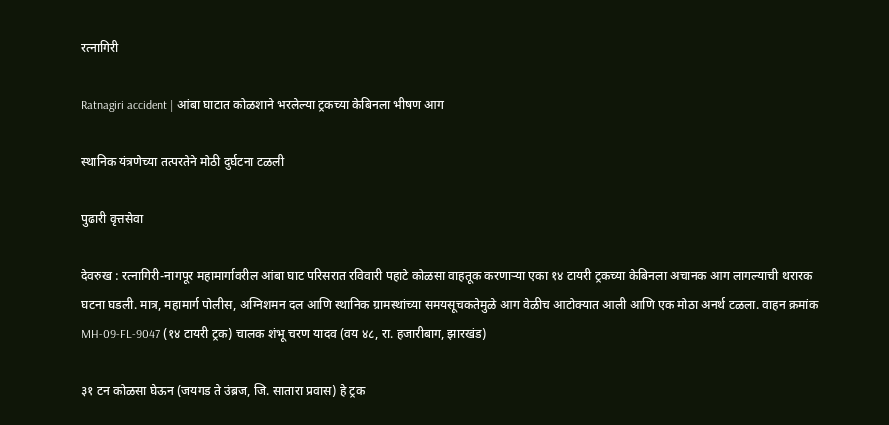रत्नागिरी

Ratnagiri accident | आंबा घाटात कोळशाने भरलेल्या ट्रकच्या केबिनला भीषण आग

स्थानिक यंत्रणेच्या तत्परतेने मोठी दुर्घटना टळली

पुढारी वृत्तसेवा

देवरुख : रत्नागिरी-नागपूर महामार्गावरील आंबा घाट परिसरात रविवारी पहाटे कोळसा वाहतूक करणाऱ्या एका १४ टायरी ट्रकच्या केबिनला अचानक आग लागल्याची थरारक घटना घडली. मात्र, महामार्ग पोलीस, अग्निशमन दल आणि स्थानिक ग्रामस्थांच्या समयसूचकतेमुळे आग वेळीच आटोक्यात आली आणि एक मोठा अनर्थ टळला. वाहन क्रमांक MH-09-FL-9047 (१४ टायरी ट्रक) चालक शंभू चरण यादव (वय ४८, रा. हजारीबाग, झारखंड)

३१ टन कोळसा घेऊन (जयगड ते उंब्रज, जि. सातारा प्रवास) हे ट्रक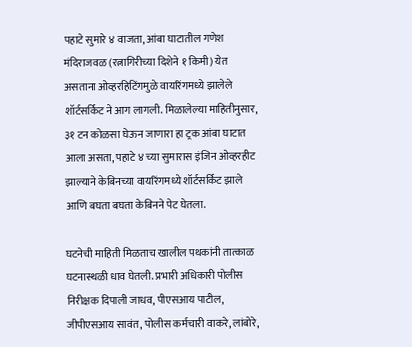पहाटे सुमारे ४ वाजता, आंबा घाटातील गणेश मंदिराजवळ (रत्नागिरीच्या दिशेने १ किमी) येत असताना ओव्हरहिटिंगमुळे वायरिंगमध्ये झालेले शॉर्टसर्किट ने आग लागली. मिळालेल्या माहितीनुसार, ३१ टन कोळसा घेऊन जाणारा हा ट्रक आंबा घाटात आला असता, पहाटे ४ च्या सुमारास इंजिन ओव्हरहीट झाल्याने केबिनच्या वायरिंगमध्ये शॉर्टसर्किट झाले आणि बघता बघता केबिनने पेट घेतला.

घटनेची माहिती मिळताच खालील पथकांनी तात्काळ घटनास्थळी धाव घेतली. प्रभारी अधिकारी पोलीस निरीक्षक दिपाली जाधव, पीएसआय पाटील, जीपीएसआय सावंत, पोलीस कर्मचारी वाकरे, लांबोरे,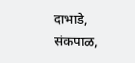दाभाडे, संकपाळ,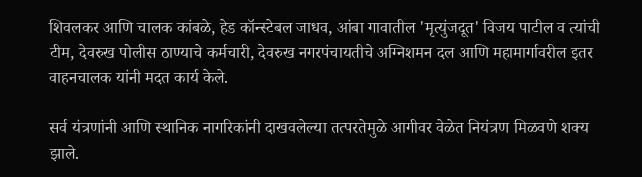शिवलकर आणि चालक कांबळे, हेड कॉन्स्टेबल जाधव, आंबा गावातील 'मृत्युंजदूत' विजय पाटील व त्यांची टीम, देवरुख पोलीस ठाण्याचे कर्मचारी, देवरुख नगरपंचायतीचे अग्निशमन दल आणि महामार्गावरील इतर वाहनचालक यांनी मदत कार्य केले.

सर्व यंत्रणांनी आणि स्थानिक नागरिकांनी दाखवलेल्या तत्परतेमुळे आगीवर वेळेत नियंत्रण मिळवणे शक्य झाले.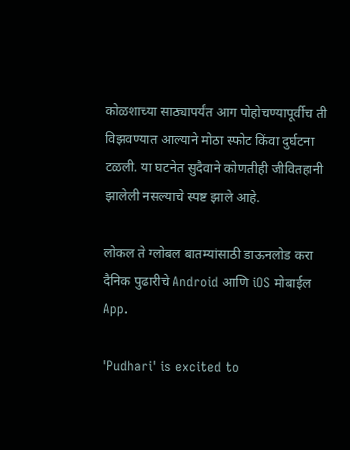कोळशाच्या साठ्यापर्यंत आग पोहोचण्यापूर्वीच ती विझवण्यात आल्याने मोठा स्फोट किंवा दुर्घटना टळली. या घटनेत सुदैवाने कोणतीही जीवितहानी झालेली नसल्याचे स्पष्ट झाले आहे.

लोकल ते ग्लोबल बातम्यांसाठी डाऊनलोड करा दैनिक पुढारीचे Android आणि iOS मोबाईल App.

'Pudhari' is excited to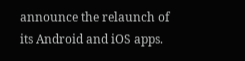announce the relaunch of its Android and iOS apps.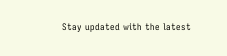Stay updated with the latest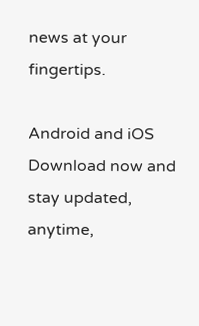news at your fingertips.

Android and iOS Download now and stay updated, anytime,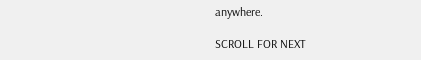anywhere.

SCROLL FOR NEXT